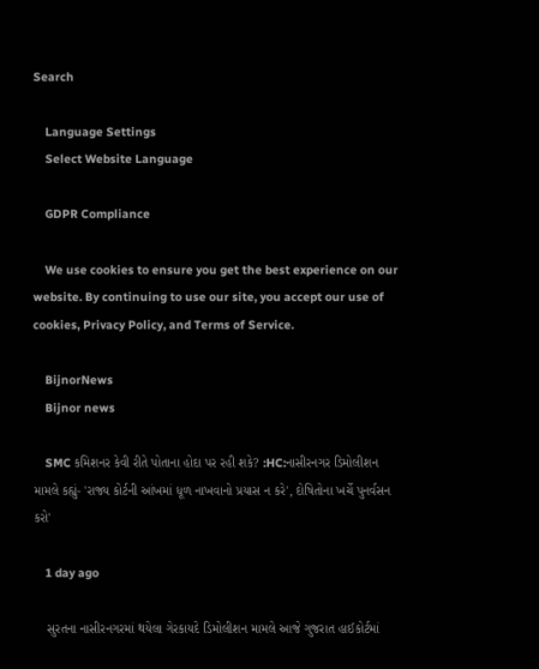Search

    Language Settings
    Select Website Language

    GDPR Compliance

    We use cookies to ensure you get the best experience on our website. By continuing to use our site, you accept our use of cookies, Privacy Policy, and Terms of Service.

    BijnorNews
    Bijnor news

    SMC કમિશનર કેવી રીતે પોતાના હોદા પર રહી શકે? :HC:નાસીરનગર ડિમોલીશન મામલે કહ્યું- 'રાજ્ય કોર્ટની આંખમાં ધૂળ નાખવાનો પ્રયાસ ન કરે', દોષિતોના ખર્ચે પુનર્વસન કરો'

    1 day ago

    સુરતના નાસીરનગરમાં થયેલા ગેરકાયદે ડિમોલીશન મામલે આજે ગુજરાત હાઈકોર્ટમાં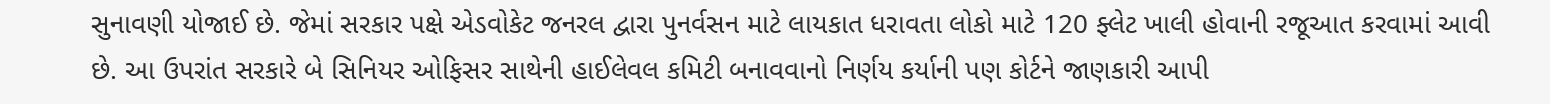સુનાવણી યોજાઈ છે. જેમાં સરકાર પક્ષે એડવોકેટ જનરલ દ્વારા પુનર્વસન માટે લાયકાત ધરાવતા લોકો માટે 120 ફ્લેટ ખાલી હોવાની રજૂઆત કરવામાં આવી છે. આ ઉપરાંત સરકારે બે સિનિયર ઓફિસર સાથેની હાઈલેવલ કમિટી બનાવવાનો નિર્ણય કર્યાની પણ કોર્ટને જાણકારી આપી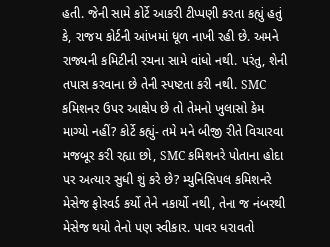હતી. જેની સામે કોર્ટે આકરી ટીપ્પણી કરતા કહ્યું હતું કે, રાજય કોર્ટની આંખમાં ધૂળ નાખી રહી છે. અમને રાજ્યની કમિટીની રચના સામે વાંધો નથી. પરંતુ, શેની તપાસ કરવાના છે તેની સ્પષ્ટતા કરી નથી. SMC કમિશનર ઉપર આક્ષેપ છે તો તેમનો ખુલાસો કેમ માગ્યો નહીં? કોર્ટે કહ્યું- તમે મને બીજી રીતે વિચારવા મજબૂર કરી રહ્યા છો, SMC કમિશનરે પોતાના હોદા પર અત્યાર સુધી શું કરે છે? મ્યુનિસિપલ કમિશનરે મેસેજ ફોરવર્ડ કર્યો તેને નકાર્યો નથી, તેના જ નંબરથી મેસેજ થયો તેનો પણ સ્વીકાર. પાવર ધરાવતો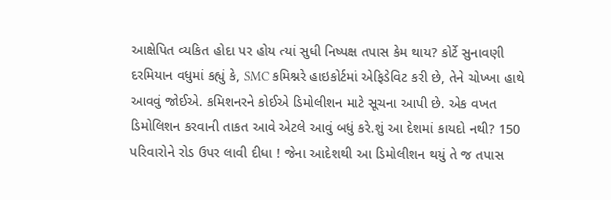આક્ષેપિત વ્યકિત હોદા પર હોય ત્યાં સુધી નિષ્પક્ષ તપાસ કેમ થાય? કોર્ટે સુનાવણી દરમિયાન વધુમાં કહ્યું કે, SMC કમિશ્નરે હાઇકોર્ટમાં એફિડેવિટ કરી છે, તેને ચોખ્ખા હાથે આવવું જોઈએ. કમિશનરને કોઈએ ડિમોલીશન માટે સૂચના આપી છે. એક વખત ડિમોલિશન કરવાની તાકત આવે એટલે આવું બધું કરે.શું આ દેશમાં કાયદો નથી? 150 પરિવારોને રોડ ઉપર લાવી દીધા ! જેના આદેશથી આ ડિમોલીશન થયું તે જ તપાસ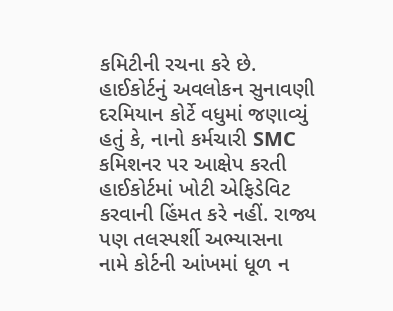કમિટીની રચના કરે છે. હાઈકોર્ટનું અવલોકન સુનાવણી દરમિયાન કોર્ટે વધુમાં જણાવ્યું હતું કે, નાનો કર્મચારી SMC કમિશનર પર આક્ષેપ કરતી હાઈકોર્ટમાં ખોટી એફિડેવિટ કરવાની હિંમત કરે નહીં. રાજ્ય પણ તલસ્પર્શી અભ્યાસના નામે કોર્ટની આંખમાં ધૂળ ન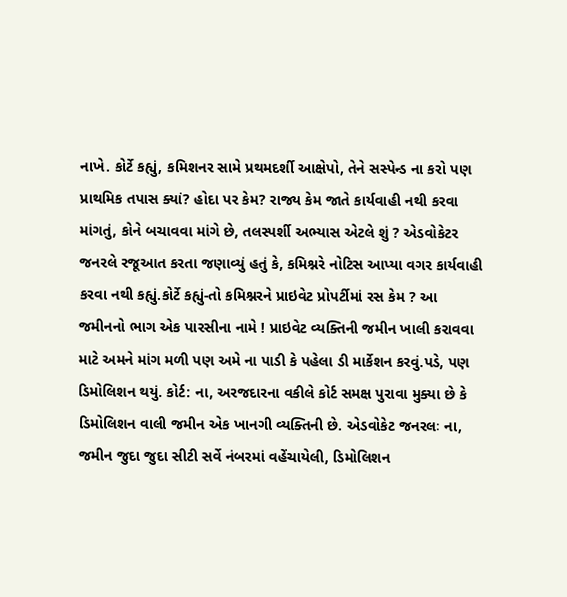નાખે. કોર્ટે કહ્યું, કમિશનર સામે પ્રથમદર્શી આક્ષેપો, તેને સસ્પેન્ડ ના કરો પણ પ્રાથમિક તપાસ ક્યાં? હોદા પર કેમ? રાજ્ય કેમ જાતે કાર્યવાહી નથી કરવા માંગતું, કોને બચાવવા માંગે છે, તલસ્પર્શી અભ્યાસ એટલે શું ? એડવોકેટર જનરલે રજૂઆત કરતા જણાવ્યું હતું કે, કમિશ્નરે નોટિસ આપ્યા વગર કાર્યવાહી કરવા નથી કહ્યું.કોર્ટે કહ્યું-તો કમિશ્નરને પ્રાઇવેટ પ્રોપર્ટીમાં રસ કેમ ? આ જમીનનો ભાગ એક પારસીના નામે ! પ્રાઇવેટ વ્યક્તિની જમીન ખાલી કરાવવા માટે અમને માંગ મળી પણ અમે ના પાડી કે પહેલા ડી માર્કેશન કરવું.પડે, પણ ડિમોલિશન થયું. કોર્ટ: ના, અરજદારના વકીલે કોર્ટ સમક્ષ પુરાવા મુક્યા છે કે ડિમોલિશન વાલી જમીન એક ખાનગી વ્યક્તિની છે. એડવોકેટ જનરલઃ ના, જમીન જુદા જુદા સીટી સર્વે નંબરમાં વહેંચાયેલી, ડિમોલિશન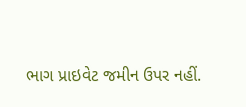ભાગ પ્રાઇવેટ જમીન ઉપર નહીં.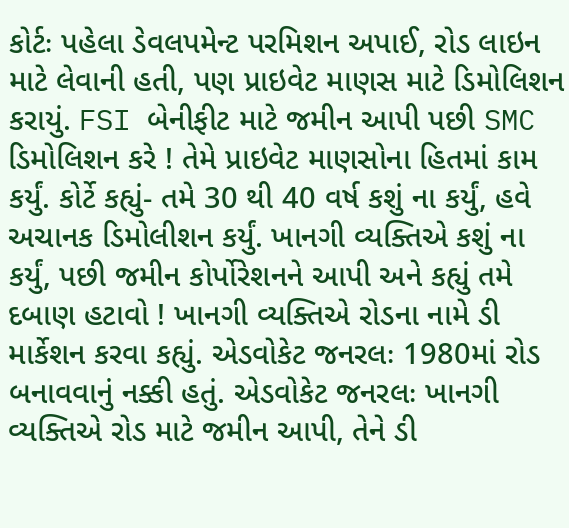કોર્ટઃ પહેલા ડેવલપમેન્ટ પરમિશન અપાઈ, રોડ લાઇન માટે લેવાની હતી, પણ પ્રાઇવેટ માણસ માટે ડિમોલિશન કરાયું. FSI બેનીફીટ માટે જમીન આપી પછી SMC ડિમોલિશન કરે ! તેમે પ્રાઇવેટ માણસોના હિતમાં કામ કર્યું. કોર્ટે કહ્યું- તમે 30 થી 40 વર્ષ કશું ના કર્યું, હવે અચાનક ડિમોલીશન કર્યું. ખાનગી વ્યક્તિએ કશું ના કર્યું, પછી જમીન કોર્પોરેશનને આપી અને કહ્યું તમે દબાણ હટાવો ! ખાનગી વ્યક્તિએ રોડના નામે ડી માર્કેશન કરવા કહ્યું. એડવોકેટ જનરલઃ 1980માં રોડ બનાવવાનું નક્કી હતું. એડવોકેટ જનરલઃ ખાનગી વ્યક્તિએ રોડ માટે જમીન આપી, તેને ડી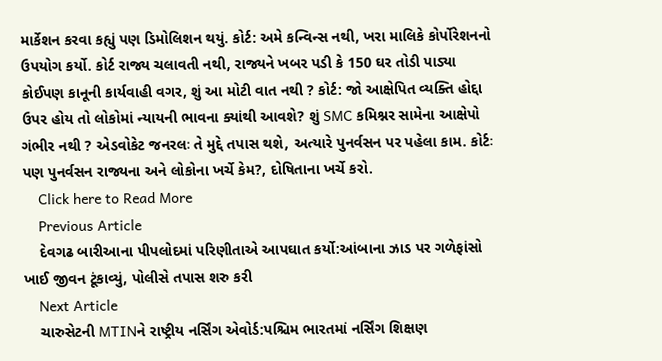માર્કેશન કરવા કહ્યું પણ ડિમોલિશન થયું. કોર્ટ: અમે કન્વિન્સ નથી, ખરા માલિકે કોર્પોરેશનનો ઉપયોગ કર્યો. કોર્ટ રાજ્ય ચલાવતી નથી, રાજ્યને ખબર પડી કે 150 ઘર તોડી પાડ્યા કોઈપણ કાનૂની કાર્યવાહી વગર, શું આ મોટી વાત નથી ? કોર્ટ: જો આક્ષેપિત વ્યક્તિ હોદ્દા ઉપર હોય તો લોકોમાં ન્યાયની ભાવના ક્યાંથી આવશે? શું SMC કમિશ્નર સામેના આક્ષેપો ગંભીર નથી ? એડવોકેટ જનરલઃ તે મુદ્દે તપાસ થશે, અત્યારે પુનર્વસન પર પહેલા કામ. કોર્ટઃ પણ પુનર્વસન રાજ્યના અને લોકોના ખર્ચે કેમ?, દોષિતાના ખર્ચે કરો.
    Click here to Read More
    Previous Article
    દેવગઢ બારીઆના પીપલોદમાં પરિણીતાએ આપઘાત કર્યો:આંબાના ઝાડ પર ગળેફાંસો ખાઈ જીવન ટૂંકાવ્યું, પોલીસે તપાસ શરુ કરી
    Next Article
    ચારુસેટની MTINને રાષ્ટ્રીય નર્સિંગ એવોર્ડ:પશ્ચિમ ભારતમાં નર્સિંગ શિક્ષણ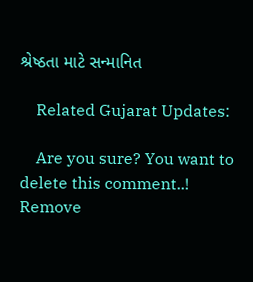શ્રેષ્ઠતા માટે સન્માનિત

    Related Gujarat Updates:

    Are you sure? You want to delete this comment..! Remove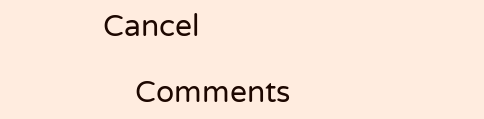Cancel

    Comments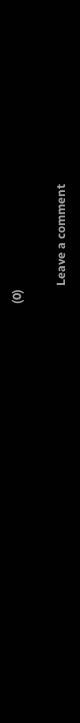(0)

      Leave a comment